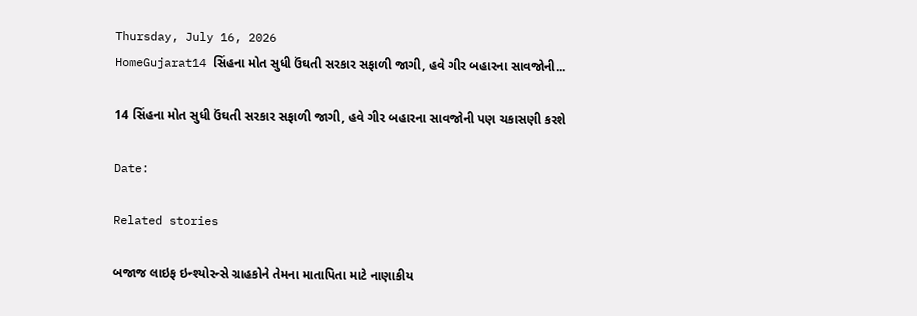Thursday, July 16, 2026
HomeGujarat14 સિંહના મોત સુધી ઉંઘતી સરકાર સફાળી જાગી, હવે ગીર બહારના સાવજોની...

14 સિંહના મોત સુધી ઉંઘતી સરકાર સફાળી જાગી, હવે ગીર બહારના સાવજોની પણ ચકાસણી કરશે

Date:

Related stories

બજાજ લાઇફ ઇન્શ્યોરન્સે ગ્રાહકોને તેમના માતાપિતા માટે નાણાકીય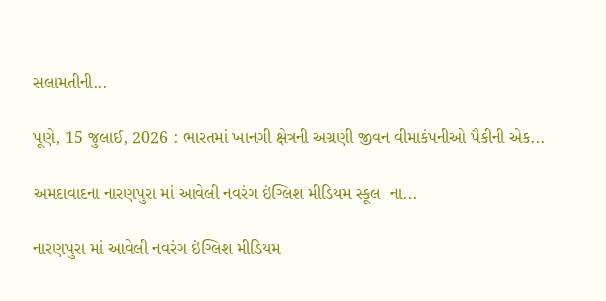સલામતીની...

પૂણે, 15 જુલાઈ, 2026 : ભારતમાં ખાનગી ક્ષેત્રની અગ્રણી જીવન વીમાકંપનીઓ પૈકીની એક...

અમદાવાદના નારણપુરા માં આવેલી નવરંગ ઇંગ્લિશ મીડિયમ સ્કૂલ  ના...

નારણપુરા માં આવેલી નવરંગ ઇંગ્લિશ મીડિયમ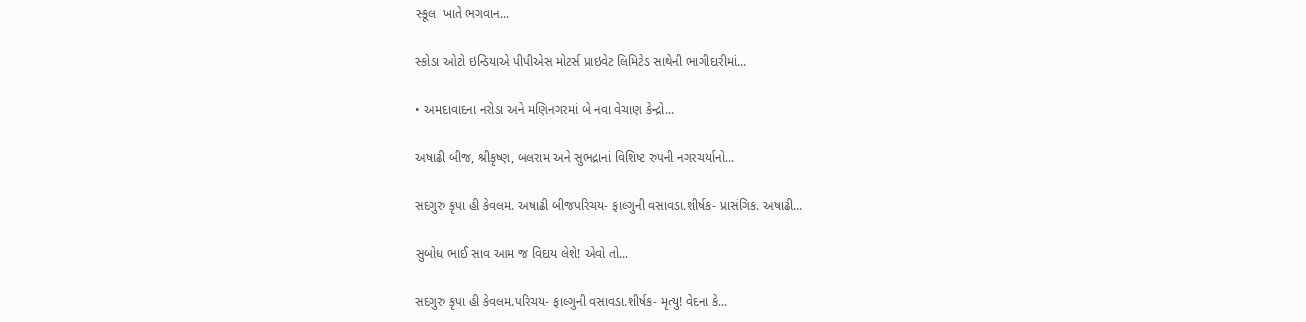સ્કૂલ  ખાતે ભગવાન...

સ્કોડા ઓટો ઇન્ડિયાએ પીપીએસ મોટર્સ પ્રાઇવેટ લિમિટેડ સાથેની ભાગીદારીમાં...

• અમદાવાદના નરોડા અને મણિનગરમાં બે નવા વેચાણ કેન્દ્રો...

અષાઢી બીજ, શ્રીકૃષ્ણ, બલરામ અને સુભદ્રાનાં વિશિષ્ટ રુપની નગરચર્યાનો...

સદગુરુ કૃપા હી કેવલમ. અષાઢી બીજપરિચય- ફાલ્ગુની વસાવડા.શીર્ષક- પ્રાસંગિક. અષાઢી...

સુબોધ ભાઈ સાવ આમ જ વિદાય લેશે! એવો તો...

સદગુરુ કૃપા હી કેવલમ.પરિચય- ફાલ્ગુની વસાવડા.શીર્ષક- મૃત્યુ! વેદના કે...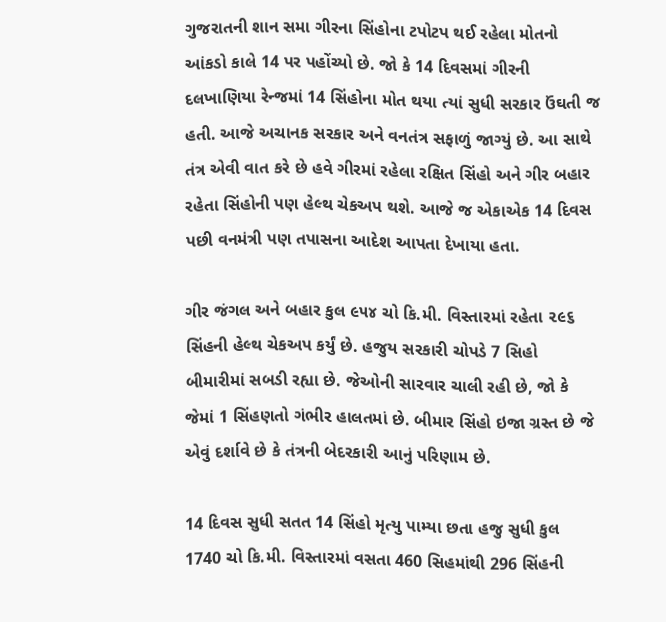ગુજરાતની શાન સમા ગીરના સિંહોના ટપોટપ થઈ રહેલા મોતનો આંકડો કાલે 14 પર પહોંચ્યો છે. જો કે 14 દિવસમાં ગીરની દલખાણિયા રેન્જમાં 14 સિંહોના મોત થયા ત્યાં સુધી સરકાર ઉંઘતી જ હતી. આજે અચાનક સરકાર અને વનતંત્ર સફાળું જાગ્યું છે. આ સાથે તંત્ર એવી વાત કરે છે હવે ગીરમાં રહેલા રક્ષિત સિંહો અને ગીર બહાર રહેતા સિંહોની પણ હેલ્થ ચેકઅપ થશે. આજે જ એકાએક 14 દિવસ પછી વનમંત્રી પણ તપાસના આદેશ આપતા દેખાયા હતા.

ગીર જંગલ અને બહાર કુલ ૯૫૪ ચો કિ.મી. વિસ્તારમાં રહેતા ૨૯૬ સિંહની હેલ્થ ચેકઅપ કર્યું છે. હજુય સરકારી ચોપડે 7 સિહો બીમારીમાં સબડી રહ્યા છે. જેઓની સારવાર ચાલી રહી છે, જો કે જેમાં 1 સિંહણતો ગંભીર હાલતમાં છે. બીમાર સિંહો ઇજા ગ્રસ્ત છે જે એવું દર્શાવે છે કે તંત્રની બેદરકારી આનું પરિણામ છે.

14 દિવસ સુધી સતત 14 સિંહો મૃત્યુ પામ્યા છતા હજુ સુધી કુલ 1740 ચો કિ.મી. વિસ્તારમાં વસતા 460 સિહમાંથી 296 સિંહની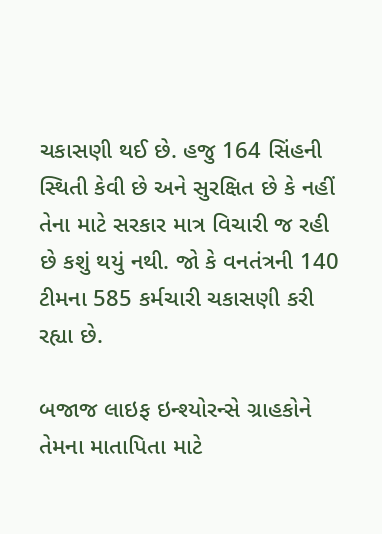ચકાસણી થઈ છે. હજુ 164 સિંહની સ્થિતી કેવી છે અને સુરક્ષિત છે કે નહીં તેના માટે સરકાર માત્ર વિચારી જ રહી છે કશું થયું નથી. જો કે વનતંત્રની 140 ટીમના 585 કર્મચારી ચકાસણી કરી રહ્યા છે.

બજાજ લાઇફ ઇન્શ્યોરન્સે ગ્રાહકોને તેમના માતાપિતા માટે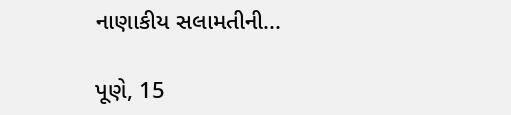નાણાકીય સલામતીની...

પૂણે, 15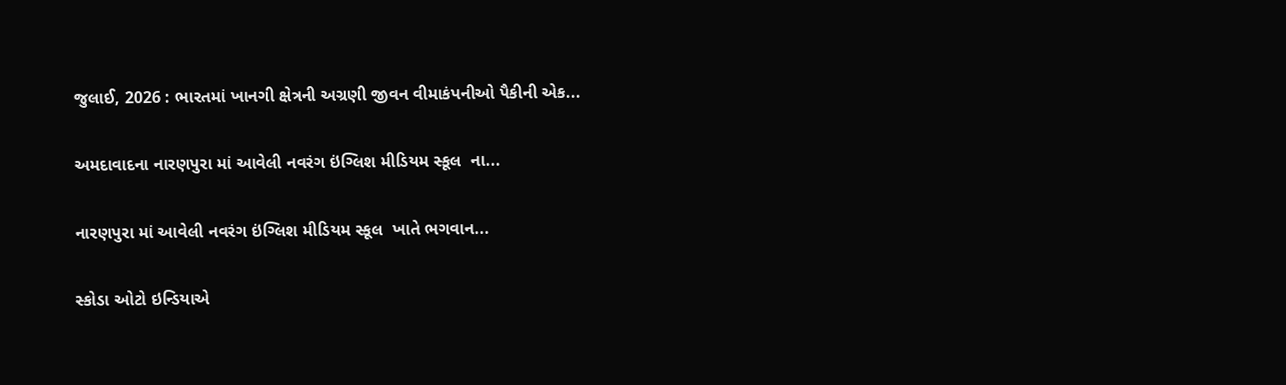જુલાઈ, 2026 : ભારતમાં ખાનગી ક્ષેત્રની અગ્રણી જીવન વીમાકંપનીઓ પૈકીની એક...

અમદાવાદના નારણપુરા માં આવેલી નવરંગ ઇંગ્લિશ મીડિયમ સ્કૂલ  ના...

નારણપુરા માં આવેલી નવરંગ ઇંગ્લિશ મીડિયમ સ્કૂલ  ખાતે ભગવાન...

સ્કોડા ઓટો ઇન્ડિયાએ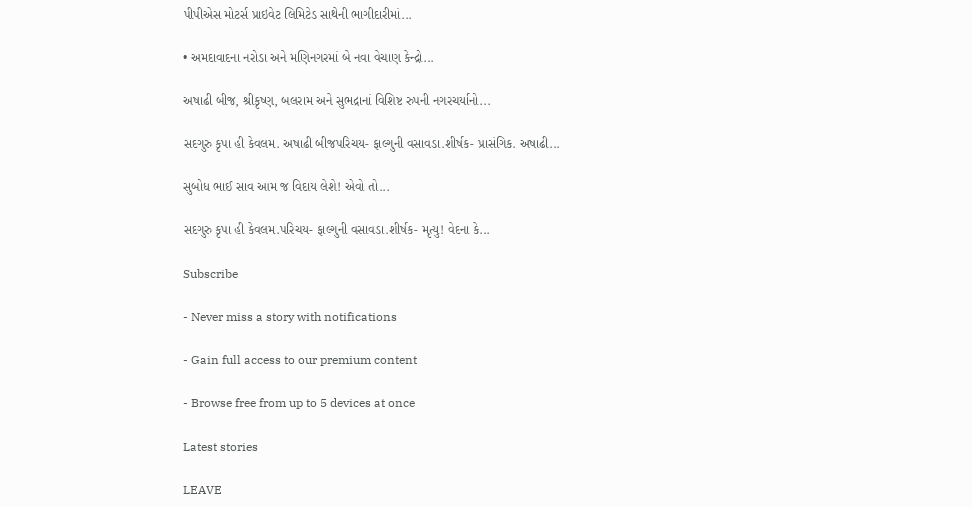પીપીએસ મોટર્સ પ્રાઇવેટ લિમિટેડ સાથેની ભાગીદારીમાં...

• અમદાવાદના નરોડા અને મણિનગરમાં બે નવા વેચાણ કેન્દ્રો...

અષાઢી બીજ, શ્રીકૃષ્ણ, બલરામ અને સુભદ્રાનાં વિશિષ્ટ રુપની નગરચર્યાનો...

સદગુરુ કૃપા હી કેવલમ. અષાઢી બીજપરિચય- ફાલ્ગુની વસાવડા.શીર્ષક- પ્રાસંગિક. અષાઢી...

સુબોધ ભાઈ સાવ આમ જ વિદાય લેશે! એવો તો...

સદગુરુ કૃપા હી કેવલમ.પરિચય- ફાલ્ગુની વસાવડા.શીર્ષક- મૃત્યુ! વેદના કે...

Subscribe

- Never miss a story with notifications

- Gain full access to our premium content

- Browse free from up to 5 devices at once

Latest stories

LEAVE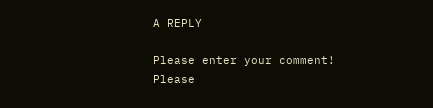A REPLY

Please enter your comment!
Please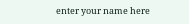enter your name here